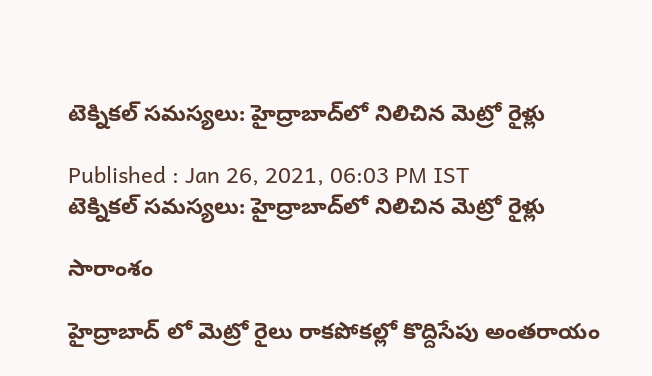టెక్నికల్ సమస్యలు: హైద్రాబాద్‌లో నిలిచిన మెట్రో రైళ్లు

Published : Jan 26, 2021, 06:03 PM IST
టెక్నికల్ సమస్యలు: హైద్రాబాద్‌లో నిలిచిన మెట్రో రైళ్లు

సారాంశం

హైద్రాబాద్ లో మెట్రో రైలు రాకపోకల్లో కొద్దిసేపు అంతరాయం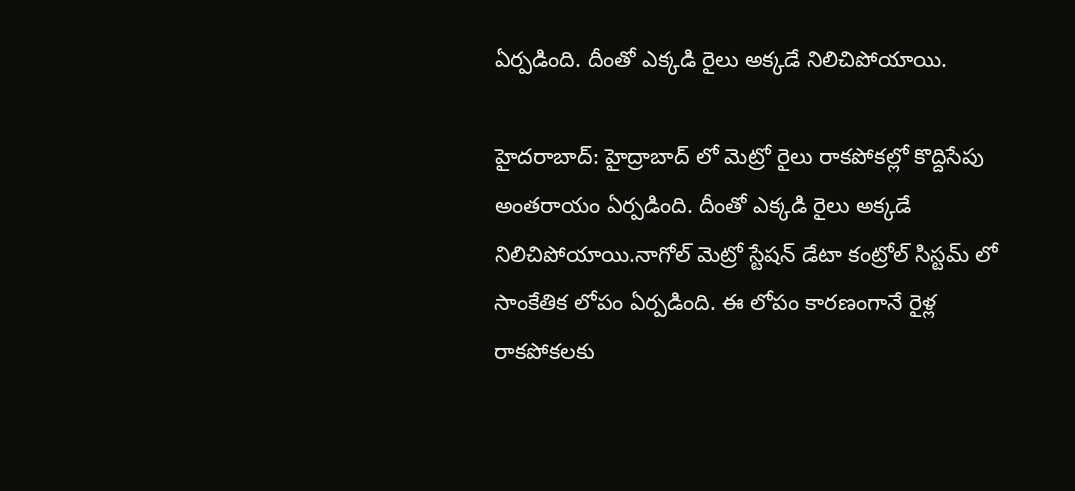ఏర్పడింది. దీంతో ఎక్కడి రైలు అక్కడే నిలిచిపోయాయి.

హైదరాబాద్: హైద్రాబాద్ లో మెట్రో రైలు రాకపోకల్లో కొద్దిసేపు అంతరాయం ఏర్పడింది. దీంతో ఎక్కడి రైలు అక్కడే నిలిచిపోయాయి.నాగోల్ మెట్రో స్టేషన్ డేటా కంట్రోల్ సిస్టమ్ లో  సాంకేతిక లోపం ఏర్పడింది. ఈ లోపం కారణంగానే రైళ్ల రాకపోకలకు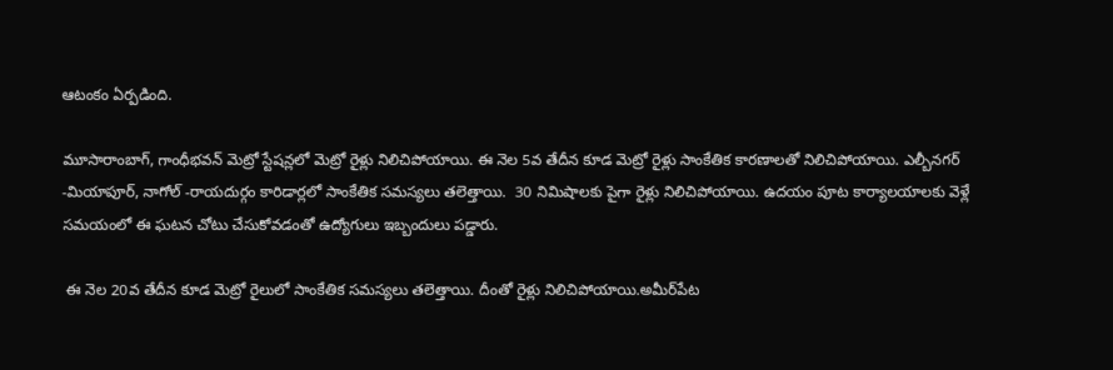ఆటంకం ఏర్పడింది.

మూసారాంబాగ్, గాంధీభవన్ మెట్రో స్టేషన్లలో మెట్రో రైళ్లు నిలిచిపోయాయి. ఈ నెల 5వ తేదీన కూడ మెట్రో రైళ్లు సాంకేతిక కారణాలతో నిలిచిపోయాయి. ఎల్బీనగర్ -మియాపూర్, నాగోల్ -రాయదుర్గం కారిడార్లలో సాంకేతిక సమస్యలు తలెత్తాయి.  30 నిమిషాలకు పైగా రైళ్లు నిలిచిపోయాయి. ఉదయం పూట కార్యాలయాలకు వెళ్లే సమయంలో ఈ ఘటన చోటు చేసుకోవడంతో ఉద్యోగులు ఇబ్బందులు పడ్డారు.

 ఈ నెల 20వ తేదీన కూడ మెట్రో రైలులో సాంకేతిక సమస్యలు తలెత్తాయి. దీంతో రైళ్లు నిలిచిపోయాయి.అమీర్‌పేట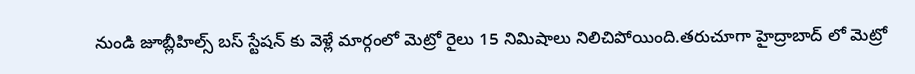నుండి జూబ్లీహిల్స్ బస్ స్టేషన్ కు వెళ్లే మార్గంలో మెట్రో రైలు 15 నిమిషాలు నిలిచిపోయింది.తరుచూగా హైద్రాబాద్ లో మెట్రో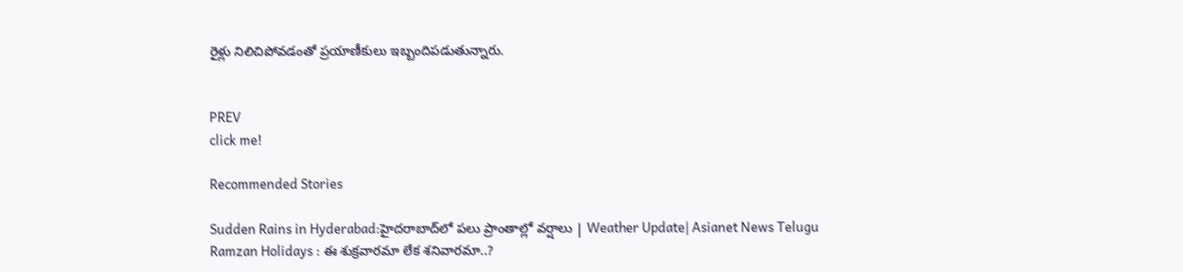రైళ్లు నిలిచిపోవడంతో ప్రయాణీకులు ఇబ్బందిపడుతున్నారు.


PREV
click me!

Recommended Stories

Sudden Rains in Hyderabad:హైదరాబాద్‌లో పలు ప్రాంతాల్లో వర్షాలు | Weather Update| Asianet News Telugu
Ramzan Holidays : ఈ శుక్రవారమా లేక శనివారమా..?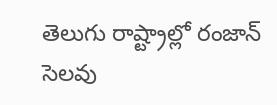తెలుగు రాష్ట్రాల్లో రంజాన్ సెలవు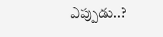ఎప్పుడు..?